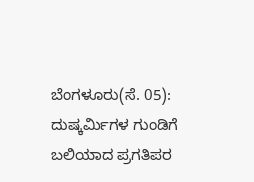ಬೆಂಗಳೂರು(ಸೆ. 05): ದುಷ್ಕರ್ಮಿಗಳ ಗುಂಡಿಗೆ ಬಲಿಯಾದ ಪ್ರಗತಿಪರ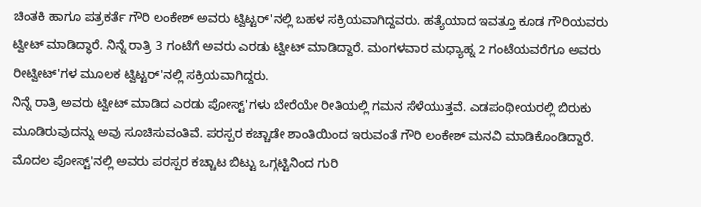ಚಿಂತಕಿ ಹಾಗೂ ಪತ್ರಕರ್ತೆ ಗೌರಿ ಲಂಕೇಶ್ ಅವರು ಟ್ವಿಟ್ಟರ್'ನಲ್ಲಿ ಬಹಳ ಸಕ್ರಿಯವಾಗಿದ್ದವರು. ಹತ್ಯೆಯಾದ ಇವತ್ತೂ ಕೂಡ ಗೌರಿಯವರು ಟ್ವೀಟ್ ಮಾಡಿದ್ಧಾರೆ. ನಿನ್ನೆ ರಾತ್ರಿ 3 ಗಂಟೆಗೆ ಅವರು ಎರಡು ಟ್ವೀಟ್ ಮಾಡಿದ್ದಾರೆ. ಮಂಗಳವಾರ ಮಧ್ಯಾಹ್ನ 2 ಗಂಟೆಯವರೆಗೂ ಅವರು ರೀಟ್ವೀಟ್'ಗಳ ಮೂಲಕ ಟ್ವಿಟ್ಟರ್'ನಲ್ಲಿ ಸಕ್ರಿಯವಾಗಿದ್ದರು.
ನಿನ್ನೆ ರಾತ್ರಿ ಅವರು ಟ್ವೀಟ್ ಮಾಡಿದ ಎರಡು ಪೋಸ್ಟ್'ಗಳು ಬೇರೆಯೇ ರೀತಿಯಲ್ಲಿ ಗಮನ ಸೆಳೆಯುತ್ತವೆ. ಎಡಪಂಥೀಯರಲ್ಲಿ ಬಿರುಕು ಮೂಡಿರುವುದನ್ನು ಅವು ಸೂಚಿಸುವಂತಿವೆ. ಪರಸ್ಪರ ಕಚ್ಚಾಡೇ ಶಾಂತಿಯಿಂದ ಇರುವಂತೆ ಗೌರಿ ಲಂಕೇಶ್ ಮನವಿ ಮಾಡಿಕೊಂಡಿದ್ದಾರೆ.
ಮೊದಲ ಪೋಸ್ಟ್'ನಲ್ಲಿ ಅವರು ಪರಸ್ಪರ ಕಚ್ಚಾಟ ಬಿಟ್ಟು ಒಗ್ಗಟ್ಟಿನಿಂದ ಗುರಿ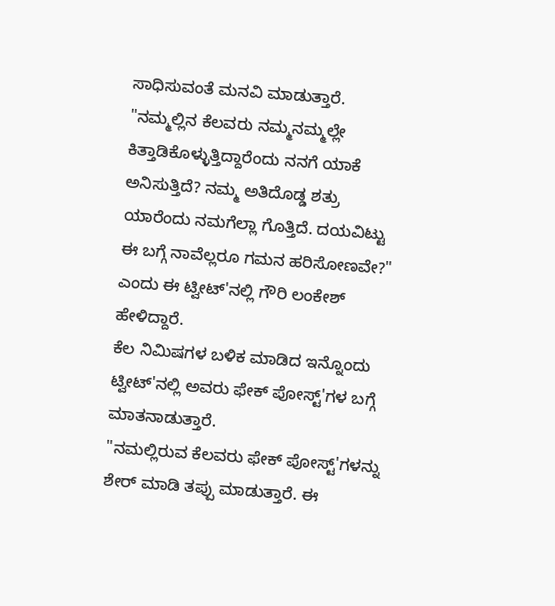ಸಾಧಿಸುವಂತೆ ಮನವಿ ಮಾಡುತ್ತಾರೆ. "ನಮ್ಮಲ್ಲಿನ ಕೆಲವರು ನಮ್ಮನಮ್ಮಲ್ಲೇ ಕಿತ್ತಾಡಿಕೊಳ್ಳುತ್ತಿದ್ದಾರೆಂದು ನನಗೆ ಯಾಕೆ ಅನಿಸುತ್ತಿದೆ? ನಮ್ಮ ಅತಿದೊಡ್ಡ ಶತ್ರು ಯಾರೆಂದು ನಮಗೆಲ್ಲಾ ಗೊತ್ತಿದೆ. ದಯವಿಟ್ಟು ಈ ಬಗ್ಗೆ ನಾವೆಲ್ಲರೂ ಗಮನ ಹರಿಸೋಣವೇ?" ಎಂದು ಈ ಟ್ವೀಟ್'ನಲ್ಲಿ ಗೌರಿ ಲಂಕೇಶ್ ಹೇಳಿದ್ದಾರೆ.
ಕೆಲ ನಿಮಿಷಗಳ ಬಳಿಕ ಮಾಡಿದ ಇನ್ನೊಂದು ಟ್ವೀಟ್'ನಲ್ಲಿ ಅವರು ಫೇಕ್ ಪೋಸ್ಟ್'ಗಳ ಬಗ್ಗೆ ಮಾತನಾಡುತ್ತಾರೆ.
"ನಮಲ್ಲಿರುವ ಕೆಲವರು ಫೇಕ್ ಪೋಸ್ಟ್'ಗಳನ್ನು ಶೇರ್ ಮಾಡಿ ತಪ್ಪು ಮಾಡುತ್ತಾರೆ. ಈ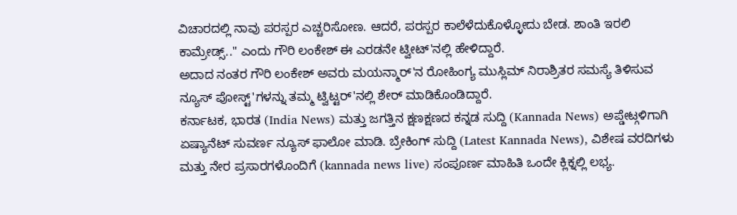ವಿಚಾರದಲ್ಲಿ ನಾವು ಪರಸ್ಪರ ಎಚ್ಚರಿಸೋಣ. ಆದರೆ, ಪರಸ್ಪರ ಕಾಲೆಳೆದುಕೊಳ್ಳೋದು ಬೇಡ. ಶಾಂತಿ ಇರಲಿ ಕಾಮ್ರೇಡ್ಸ್.." ಎಂದು ಗೌರಿ ಲಂಕೇಶ್ ಈ ಎರಡನೇ ಟ್ವೀಟ್'ನಲ್ಲಿ ಹೇಳಿದ್ದಾರೆ.
ಅದಾದ ನಂತರ ಗೌರಿ ಲಂಕೇಶ್ ಅವರು ಮಯನ್ಮಾರ್'ನ ರೋಹಿಂಗ್ಯ ಮುಸ್ಲಿಮ್ ನಿರಾಶ್ರಿತರ ಸಮಸ್ಯೆ ತಿಳಿಸುವ ನ್ಯೂಸ್ ಪೋಸ್ಟ್'ಗಳನ್ನು ತಮ್ಮ ಟ್ವಿಟ್ಟರ್'ನಲ್ಲಿ ಶೇರ್ ಮಾಡಿಕೊಂಡಿದ್ದಾರೆ.
ಕರ್ನಾಟಕ, ಭಾರತ (India News) ಮತ್ತು ಜಗತ್ತಿನ ಕ್ಷಣಕ್ಷಣದ ಕನ್ನಡ ಸುದ್ದಿ (Kannada News) ಅಪ್ಡೇಟ್ಗಳಿಗಾಗಿ ಏಷ್ಯಾನೆಟ್ ಸುವರ್ಣ ನ್ಯೂಸ್ ಫಾಲೋ ಮಾಡಿ. ಬ್ರೇಕಿಂಗ್ ಸುದ್ದಿ (Latest Kannada News), ವಿಶೇಷ ವರದಿಗಳು ಮತ್ತು ನೇರ ಪ್ರಸಾರಗಳೊಂದಿಗೆ (kannada news live) ಸಂಪೂರ್ಣ ಮಾಹಿತಿ ಒಂದೇ ಕ್ಲಿಕ್ನಲ್ಲಿ ಲಭ್ಯ.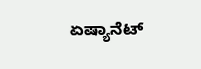ಏಷ್ಯಾನೆಟ್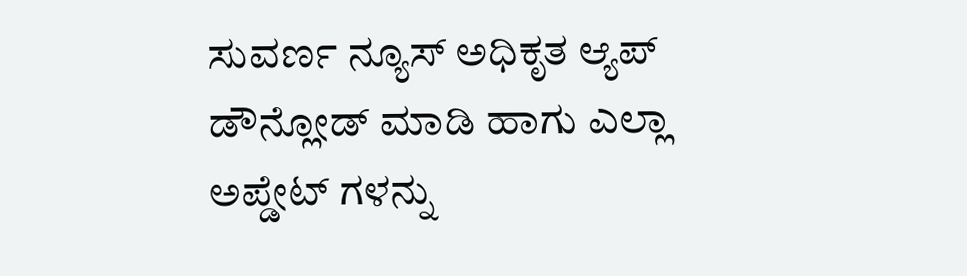ಸುವರ್ಣ ನ್ಯೂಸ್ ಅಧಿಕೃತ ಆ್ಯಪ್ ಡೌನ್ಲೋಡ್ ಮಾಡಿ ಹಾಗು ಎಲ್ಲಾ ಅಪ್ಡೇಟ್ ಗಳನ್ನು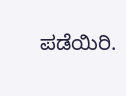ಪಡೆಯಿರಿ.